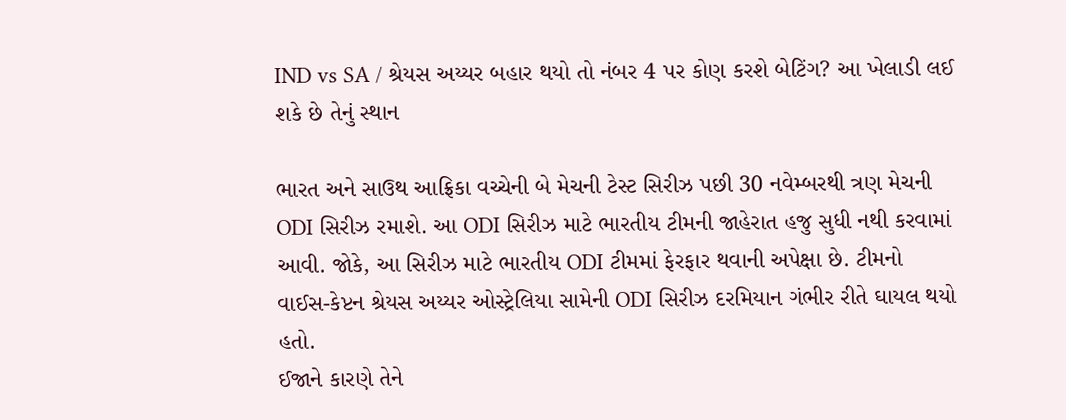IND vs SA / શ્રેયસ અય્યર બહાર થયો તો નંબર 4 પર કોણ કરશે બેટિંગ? આ ખેલાડી લઈ શકે છે તેનું સ્થાન

ભારત અને સાઉથ આફ્રિકા વચ્ચેની બે મેચની ટેસ્ટ સિરીઝ પછી 30 નવેમ્બરથી ત્રણ મેચની ODI સિરીઝ રમાશે. આ ODI સિરીઝ માટે ભારતીય ટીમની જાહેરાત હજુ સુધી નથી કરવામાં આવી. જોકે, આ સિરીઝ માટે ભારતીય ODI ટીમમાં ફેરફાર થવાની અપેક્ષા છે. ટીમનો વાઈસ-કેપ્ટન શ્રેયસ અય્યર ઓસ્ટ્રેલિયા સામેની ODI સિરીઝ દરમિયાન ગંભીર રીતે ઘાયલ થયો હતો.
ઈજાને કારણે તેને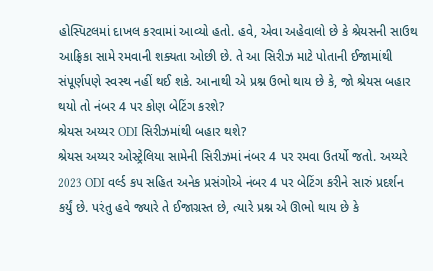હોસ્પિટલમાં દાખલ કરવામાં આવ્યો હતો. હવે, એવા અહેવાલો છે કે શ્રેયસની સાઉથ આફ્રિકા સામે રમવાની શક્યતા ઓછી છે. તે આ સિરીઝ માટે પોતાની ઈજામાંથી સંપૂર્ણપણે સ્વસ્થ નહીં થઈ શકે. આનાથી એ પ્રશ્ન ઉભો થાય છે કે, જો શ્રેયસ બહાર થયો તો નંબર 4 પર કોણ બેટિંગ કરશે?
શ્રેયસ અય્યર ODI સિરીઝમાંથી બહાર થશે?
શ્રેયસ અય્યર ઓસ્ટ્રેલિયા સામેની સિરીઝમાં નંબર 4 પર રમવા ઉતર્યો જતો. અય્યરે 2023 ODI વર્લ્ડ કપ સહિત અનેક પ્રસંગોએ નંબર 4 પર બેટિંગ કરીને સારું પ્રદર્શન કર્યું છે. પરંતુ હવે જ્યારે તે ઈજાગ્રસ્ત છે, ત્યારે પ્રશ્ન એ ઊભો થાય છે કે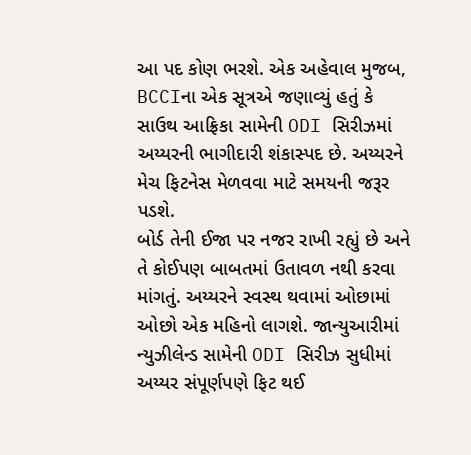આ પદ કોણ ભરશે. એક અહેવાલ મુજબ, BCCIના એક સૂત્રએ જણાવ્યું હતું કે સાઉથ આફ્રિકા સામેની ODI સિરીઝમાં અય્યરની ભાગીદારી શંકાસ્પદ છે. અય્યરને મેચ ફિટનેસ મેળવવા માટે સમયની જરૂર પડશે.
બોર્ડ તેની ઈજા પર નજર રાખી રહ્યું છે અને તે કોઈપણ બાબતમાં ઉતાવળ નથી કરવા માંગતું. અય્યરને સ્વસ્થ થવામાં ઓછામાં ઓછો એક મહિનો લાગશે. જાન્યુઆરીમાં ન્યુઝીલેન્ડ સામેની ODI સિરીઝ સુધીમાં અય્યર સંપૂર્ણપણે ફિટ થઈ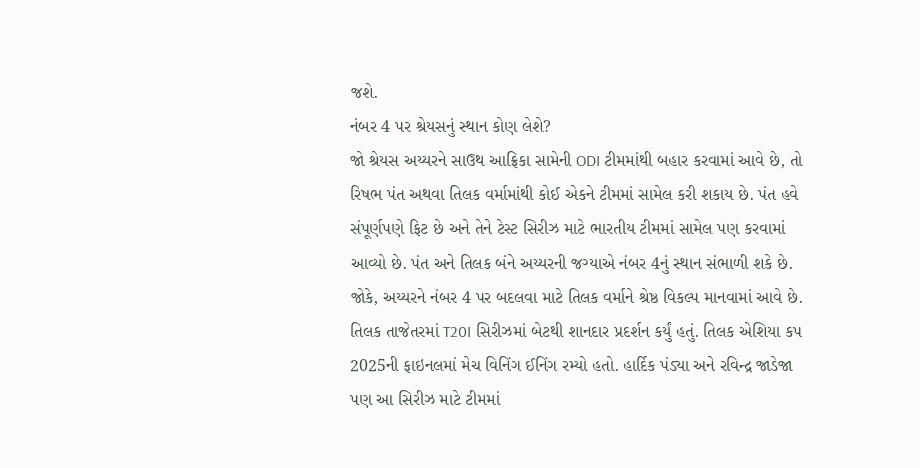જશે.
નંબર 4 પર શ્રેયસનું સ્થાન કોણ લેશે?
જો શ્રેયસ અય્યરને સાઉથ આફ્રિકા સામેની ODI ટીમમાંથી બહાર કરવામાં આવે છે, તો રિષભ પંત અથવા તિલક વર્મામાંથી કોઈ એકને ટીમમાં સામેલ કરી શકાય છે. પંત હવે સંપૂર્ણપણે ફિટ છે અને તેને ટેસ્ટ સિરીઝ માટે ભારતીય ટીમમાં સામેલ પણ કરવામાં આવ્યો છે. પંત અને તિલક બંને અય્યરની જગ્યાએ નંબર 4નું સ્થાન સંભાળી શકે છે.
જોકે, અય્યરને નંબર 4 પર બદલવા માટે તિલક વર્માને શ્રેષ્ઠ વિકલ્પ માનવામાં આવે છે. તિલક તાજેતરમાં T20I સિરીઝમાં બેટથી શાનદાર પ્રદર્શન કર્યું હતું. તિલક એશિયા કપ 2025ની ફાઇનલમાં મેચ વિનિંગ ઈનિંગ રમ્યો હતો. હાર્દિક પંડ્યા અને રવિન્દ્ર જાડેજા પણ આ સિરીઝ માટે ટીમમાં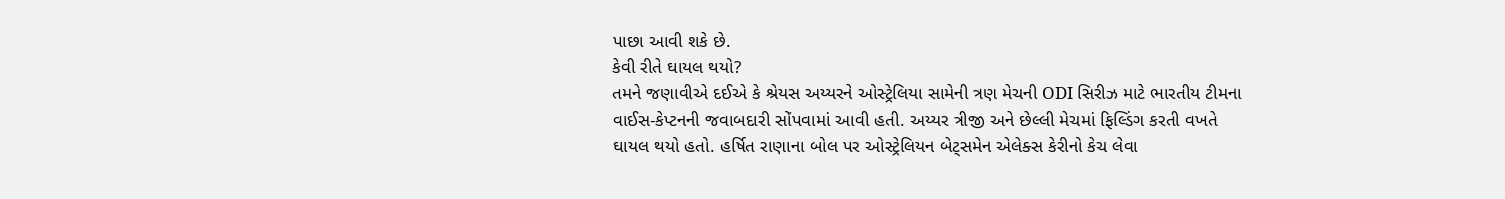પાછા આવી શકે છે.
કેવી રીતે ઘાયલ થયો?
તમને જણાવીએ દઈએ કે શ્રેયસ અય્યરને ઓસ્ટ્રેલિયા સામેની ત્રણ મેચની ODI સિરીઝ માટે ભારતીય ટીમના વાઈસ-કેપ્ટનની જવાબદારી સોંપવામાં આવી હતી. અય્યર ત્રીજી અને છેલ્લી મેચમાં ફિલ્ડિંગ કરતી વખતે ઘાયલ થયો હતો. હર્ષિત રાણાના બોલ પર ઓસ્ટ્રેલિયન બેટ્સમેન એલેક્સ કેરીનો કેચ લેવા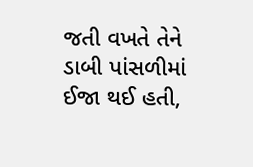જતી વખતે તેને ડાબી પાંસળીમાં ઈજા થઈ હતી,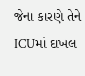જેના કારણે તેને ICUમાં દાખલ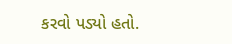કરવો પડ્યો હતો.